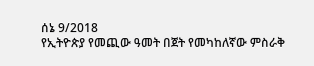ሰኔ 9/2018
የኢትዮጵያ የመጪው ዓመት በጀት የመካከለኛው ምስራቅ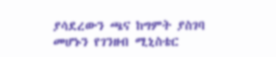ያሳደረውን ጫና ከግምት ያስገባ መሆኑን የገንዘብ ሚኒስቴር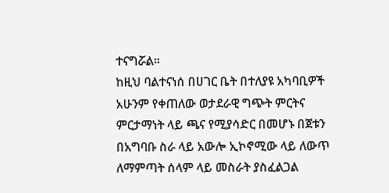ተናግሯል፡፡
ከዚህ ባልተናነሰ በሀገር ቤት በተለያዩ አካባቢዎች አሁንም የቀጠለው ወታደራዊ ግጭት ምርትና ምርታማነት ላይ ጫና የሚያሳድር በመሆኑ በጀቱን በአግባቡ ስራ ላይ አውሎ ኢኮኖሚው ላይ ለውጥ ለማምጣት ሰላም ላይ መስራት ያስፈልጋል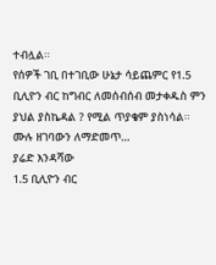ተብሏል፡፡
የሰዎች ገቢ በተገቢው ሁኔታ ሳይጨምር የ1.5 ቢሊዮን ብር ከግብር ለመሰብሰብ መታቀዱስ ምን ያህል ያስኬዳል ? የሚል ጥያቄም ያስነሳል፡፡
ሙሉ ዘገባውን ለማድመጥ…
ያሬድ እንዳሻው
1.5 ቢሊዮን ብር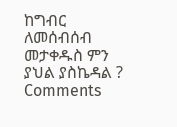ከግብር ለመሰብሰብ መታቀዱስ ምን ያህል ያስኬዳል ?
Comments